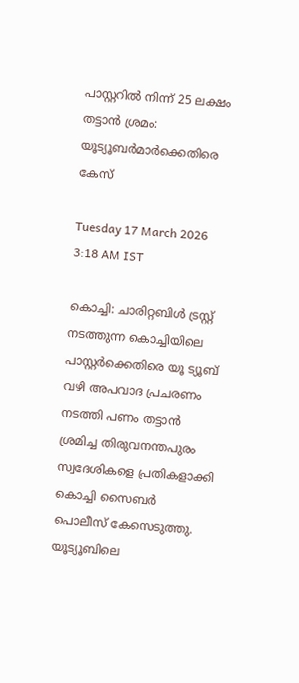പാസ്റ്ററിൽ നിന്ന് 25 ലക്ഷം തട്ടാൻ ശ്രമം: യൂട്യൂബർമാർക്കെതിരെ കേസ്

Tuesday 17 March 2026 3:18 AM IST

കൊച്ചി: ചാരിറ്റബിൾ ട്രസ്റ്റ് നടത്തുന്ന കൊച്ചിയിലെ പാസ്റ്റർക്കെതിരെ യൂ ട്യൂബ് വഴി അപവാദ പ്രചരണം നടത്തി പണം തട്ടാൻ ശ്രമിച്ച തിരുവനന്തപുരം സ്വദേശികളെ പ്രതികളാക്കി കൊച്ചി സൈബർ പൊലീസ് കേസെടുത്തു. യൂട്യൂബിലെ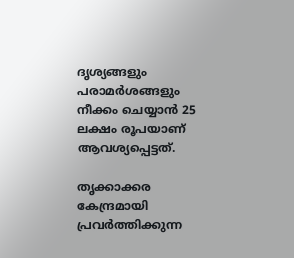ദൃശ്യങ്ങളും പരാമർശങ്ങളും നീക്കം ചെയ്യാൻ 25 ലക്ഷം രൂപയാണ് ആവശ്യപ്പെട്ടത്.

തൃക്കാക്കര കേന്ദ്രമായി പ്രവർത്തിക്കുന്ന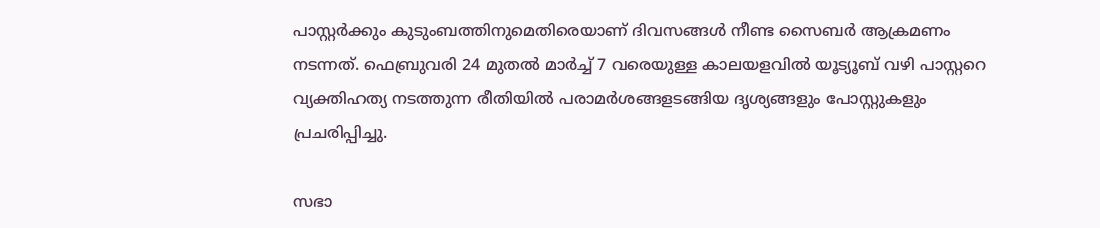പാസ്റ്റ‌ർക്കും കുടുംബത്തിനുമെതിരെയാണ് ദിവസങ്ങൾ നീണ്ട സൈബർ ആക്രമണം നടന്നത്. ഫെബ്രുവരി 24 മുതൽ മാ‌ർച്ച് 7 വരെയുള്ള കാലയളവിൽ യൂട്യൂബ് വഴി പാസ്റ്ററെ വ്യക്തിഹത്യ നടത്തുന്ന രീതിയിൽ പരാമർശങ്ങളടങ്ങിയ ദൃശ്യങ്ങളും പോസ്റ്റുകളും പ്രചരിപ്പിച്ചു.

സഭാ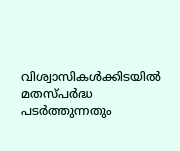വിശ്വാസികൾക്കിടയിൽ മതസ്പർദ്ധ പടർത്തുന്നതും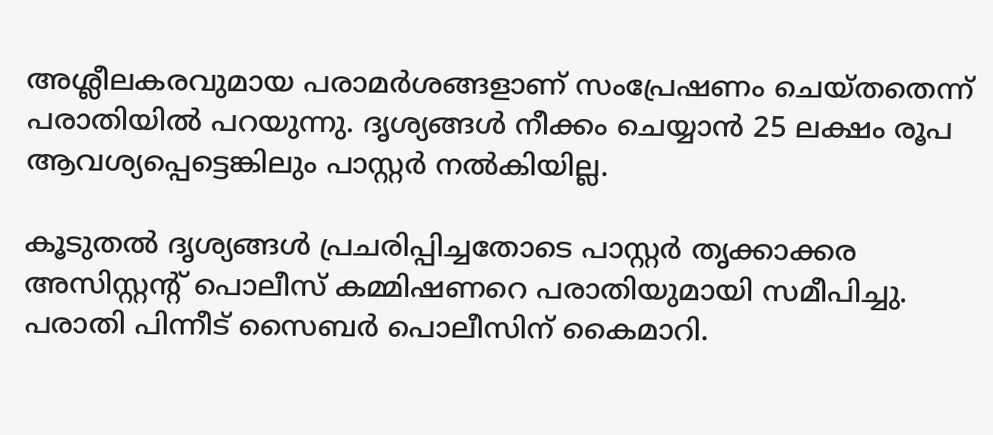അശ്ലീലകരവുമായ പരാമർശങ്ങളാണ് സംപ്രേഷണം ചെയ്തതെന്ന് പരാതിയിൽ പറയുന്നു. ദൃശ്യങ്ങൾ നീക്കം ചെയ്യാൻ 25 ലക്ഷം രൂപ ആവശ്യപ്പെട്ടെങ്കിലും പാസ്റ്റർ നൽകിയില്ല.

കൂടുതൽ ദൃശ്യങ്ങൾ പ്രചരിപ്പിച്ചതോടെ പാസ്റ്റർ തൃക്കാക്കര അസിസ്റ്റന്റ് പൊലീസ് കമ്മിഷണറെ പരാതിയുമായി സമീപിച്ചു. പരാതി പിന്നീട് സൈബർ പൊലീസിന് കൈമാറി.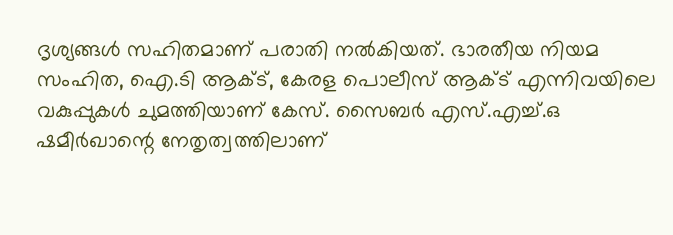ദൃശ്യങ്ങൾ സഹിതമാണ് പരാതി നൽകിയത്. ഭാരതീയ നിയമ സംഹിത, ഐ.ടി ആക്ട്, കേരള പൊലീസ് ആക്ട് എന്നിവയിലെ വകുപ്പുകൾ ചുമത്തിയാണ് കേസ്. സൈബർ എസ്.എച്ച്.ഒ ഷമീർഖാന്റെ നേതൃത്വത്തിലാണ്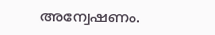അന്വേഷണം.